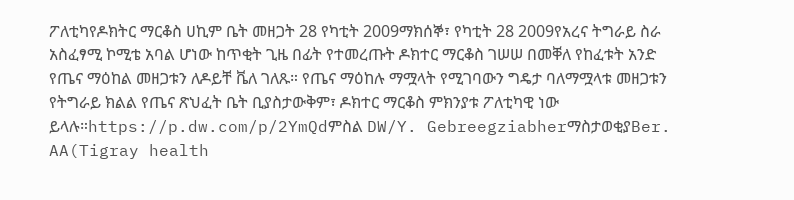ፖለቲካየዶክትር ማርቆስ ሀኪም ቤት መዘጋት 28 የካቲት 2009ማክሰኞ፣ የካቲት 28 2009የአረና ትግራይ ስራ አስፈፃሚ ኮሚቴ አባል ሆነው ከጥቂት ጊዜ በፊት የተመረጡት ዶክተር ማርቆስ ገሠሠ በመቐለ የከፈቱት አንድ የጤና ማዕከል መዘጋቱን ለዶይቸ ቬለ ገለጹ። የጤና ማዕከሉ ማሟላት የሚገባውን ግዴታ ባለማሟላቱ መዘጋቱን የትግራይ ክልል የጤና ጽህፈት ቤት ቢያስታውቅም፣ ዶክተር ማርቆስ ምክንያቱ ፖለቲካዊ ነው ይላሉ።https://p.dw.com/p/2YmQdምስል DW/Y. GebreegziabherማስታወቂያBer. AA(Tigray health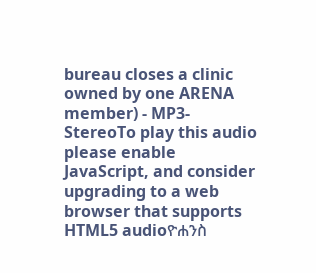bureau closes a clinic owned by one ARENA member) - MP3-StereoTo play this audio please enable JavaScript, and consider upgrading to a web browser that supports HTML5 audioዮሐንስ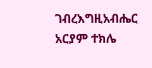ገብረእግዚአብሔር አርያም ተክሌ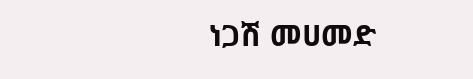ነጋሽ መሀመድ